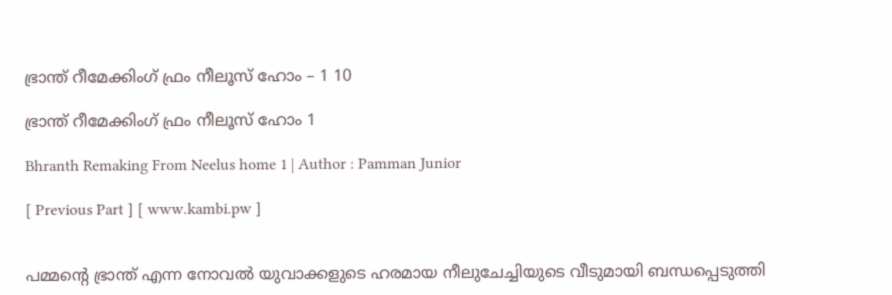ഭ്രാന്ത് റീമേക്കിംഗ് ഫ്രം നീലൂസ് ഹോം – 1 10

ഭ്രാന്ത് റീമേക്കിംഗ് ഫ്രം നീലൂസ് ഹോം 1

Bhranth Remaking From Neelus home 1 | Author : Pamman Junior

[ Previous Part ] [ www.kambi.pw ]


പമ്മന്റെ ഭ്രാന്ത് എന്ന നോവല്‍ യുവാക്കളുടെ ഹരമായ നീലുചേച്ചിയുടെ വീടുമായി ബന്ധപ്പെടുത്തി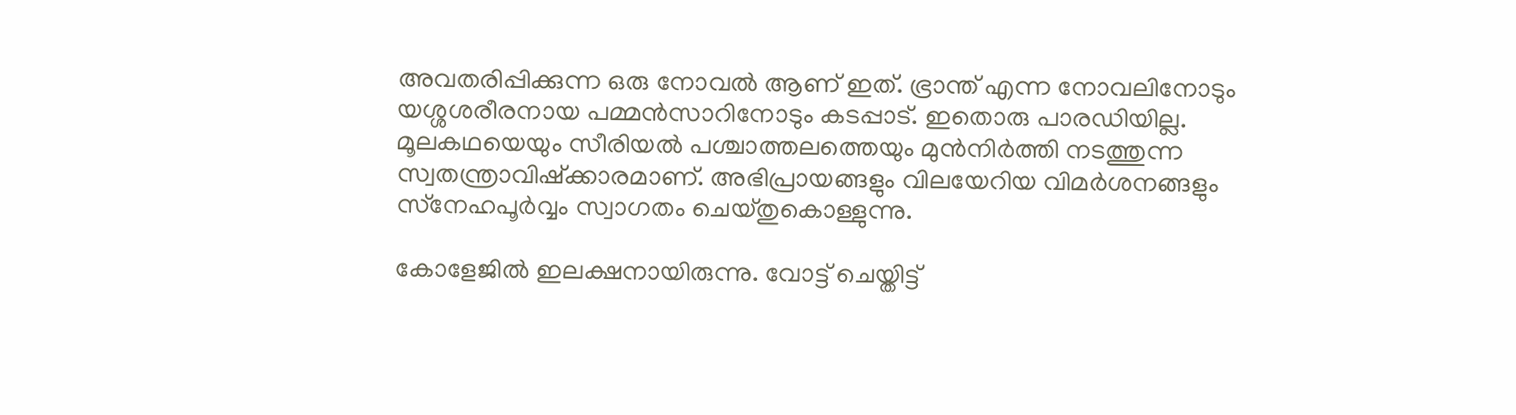അവതരിപ്പിക്കുന്ന ഒരു നോവല്‍ ആണ് ഇത്. ഭ്രാന്ത് എന്ന നോവലിനോടും യശ്ശശരീരനായ പമ്മന്‍സാറിനോടും കടപ്പാട്. ഇതൊരു പാരഡിയില്ല. മൂലകഥയെയും സീരിയല്‍ പശ്ചാത്തലത്തെയും മുന്‍നിര്‍ത്തി നടത്തുന്ന സ്വതന്ത്രാവിഷ്‌ക്കാരമാണ്. അഭിപ്രായങ്ങളും വിലയേറിയ വിമര്‍ശനങ്ങളും സ്‌നേഹപൂര്‍വ്വം സ്വാഗതം ചെയ്തുകൊള്ളുന്നു.

കോളേജില്‍ ഇലക്ഷനായിരുന്നു. വോട്ട് ചെയ്തിട്ട്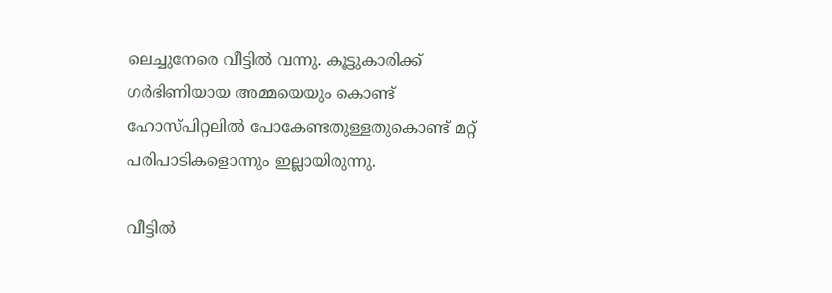ലെച്ചുനേരെ വീട്ടില്‍ വന്നു. കൂട്ടുകാരിക്ക് ഗര്‍ഭിണിയായ അമ്മയെയും കൊണ്ട് ഹോസ്പിറ്റലില്‍ പോകേണ്ടതുള്ളതുകൊണ്ട് മറ്റ് പരിപാടികളൊന്നും ഇല്ലായിരുന്നു.

വീട്ടില്‍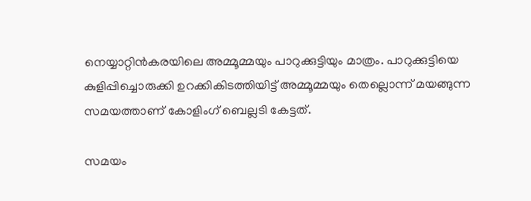നെയ്യാറ്റിന്‍കരയിലെ അമ്മൂമ്മയും പാറുക്കുട്ടിയും മാത്രം. പാറുക്കുട്ടിയെ കുളിപ്പിച്ചൊരുക്കി ഉറക്കികിടത്തിയിട്ട് അമ്മൂമ്മയും തെല്ലൊന്ന് മയങ്ങുന്ന സമയത്താണ് കോളിംഗ് ബെല്ലടി കേട്ടത്.

സമയം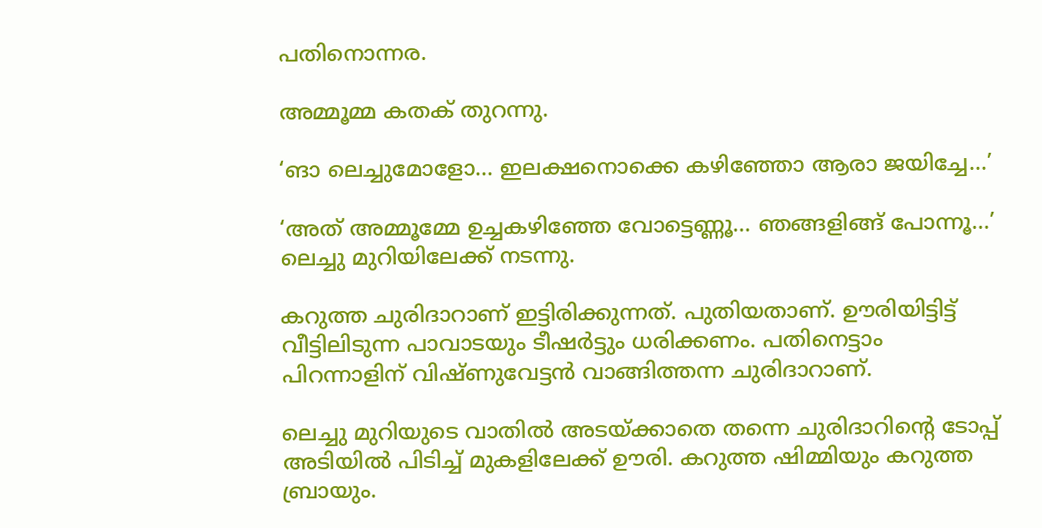പതിനൊന്നര.

അമ്മൂമ്മ കതക് തുറന്നു.

‘ങാ ലെച്ചുമോളോ… ഇലക്ഷനൊക്കെ കഴിഞ്ഞോ ആരാ ജയിച്ചേ…’

‘അത് അമ്മൂമ്മേ ഉച്ചകഴിഞ്ഞേ വോട്ടെണ്ണൂ… ഞങ്ങളിങ്ങ് പോന്നൂ…’ ലെച്ചു മുറിയിലേക്ക് നടന്നു.

കറുത്ത ചുരിദാറാണ് ഇട്ടിരിക്കുന്നത്. പുതിയതാണ്. ഊരിയിട്ടിട്ട് വീട്ടിലിടുന്ന പാവാടയും ടീഷര്‍ട്ടും ധരിക്കണം. പതിനെട്ടാം പിറന്നാളിന് വിഷ്ണുവേട്ടന്‍ വാങ്ങിത്തന്ന ചുരിദാറാണ്.

ലെച്ചു മുറിയുടെ വാതില്‍ അടയ്ക്കാതെ തന്നെ ചുരിദാറിന്റെ ടോപ്പ് അടിയില്‍ പിടിച്ച് മുകളിലേക്ക് ഊരി. കറുത്ത ഷിമ്മിയും കറുത്ത ബ്രായും.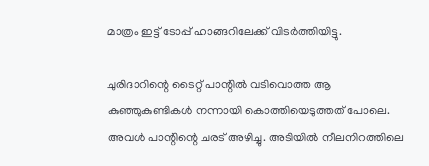മാത്രം ഇട്ട് ടോപ്പ് ഹാങ്ങറിലേക്ക് വിടര്‍ത്തിയിട്ടു.

ചുരിദാറിന്റെ ടൈറ്റ് പാന്റില്‍ വടിവൊത്ത ആ കുഞ്ഞുകുണ്ടികള്‍ നന്നായി കൊത്തിയെടുത്തത് പോലെ. അവള്‍ പാന്റിന്റെ ചരട് അഴിച്ചു. അടിയില്‍ നീലനിറത്തിലെ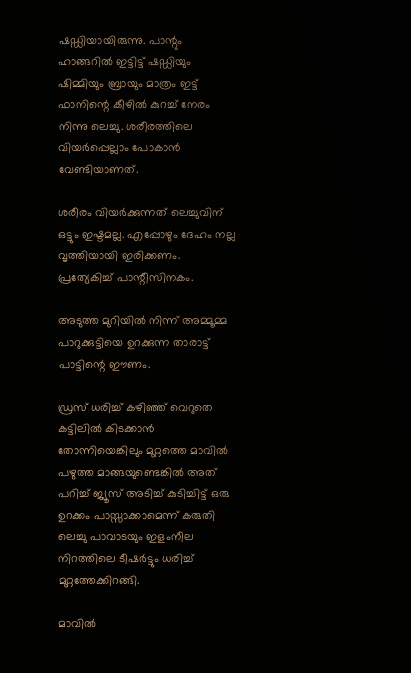ഷഡ്ഡിയായിരുന്നു. പാന്റും ഹാങ്ങറില്‍ ഇട്ടിട്ട് ഷഡ്ഡിയും ഷിമ്മിയും ബ്രായും മാത്രം ഇട്ട് ഫാനിന്റെ കീഴില്‍ കുറച്ച് നേരം നിന്നു ലെച്ചു. ശരീരത്തിലെ വിയര്‍പ്പെല്ലാം പോകാന്‍ വേണ്ടിയാണത്.

ശരീരം വിയര്‍ക്കുന്നത് ലെച്ചുവിന് ഒട്ടും ഇഷ്ടമല്ല. എപ്പോഴും ദേഹം നല്ല വൃത്തിയായി ഇരിക്കണം. പ്രത്യേകിച്ച് പാന്റീസിനകം.

അടുത്ത മുറിയില്‍ നിന്ന് അമ്മൂമ്മ പാറുക്കുട്ടിയെ ഉറക്കുന്ന താരാട്ട് പാട്ടിന്റെ ഈണം.

ഡ്രസ് ധരിച്ച് കഴിഞ്ഞ് വെറുതെ കട്ടിലില്‍ കിടക്കാന്‍ തോന്നിയെങ്കിലും മുറ്റത്തെ മാവില്‍ പഴുത്ത മാങ്ങയുണ്ടെങ്കില്‍ അത് പറിച്ച് ജ്യൂസ് അടിച്ച് കുടിച്ചിട്ട് ഒരു ഉറക്കം പാസ്സാക്കാമെന്ന് കരുതി ലെച്ചു പാവാടയും ഇളംനീല നിറത്തിലെ ടീഷര്‍ട്ടും ധരിച്ച് മുറ്റത്തേക്കിറങ്ങി.

മാവില്‍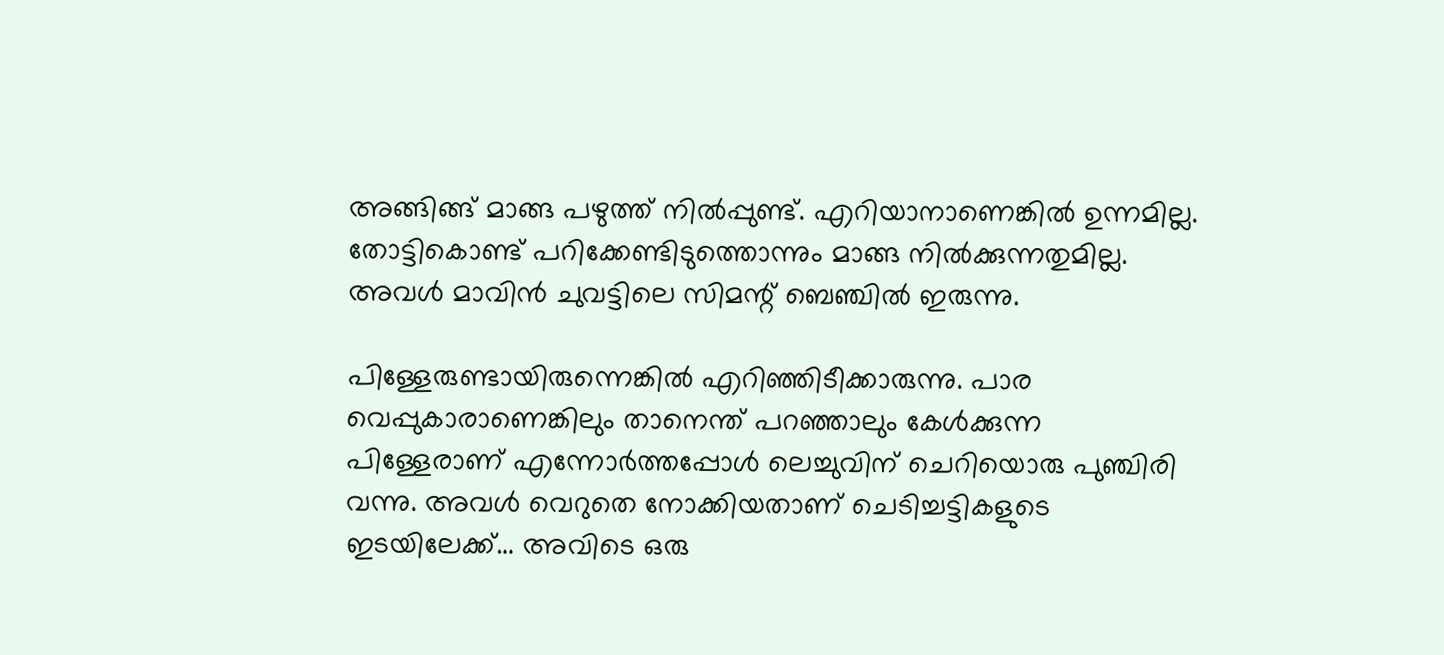അങ്ങിങ്ങ് മാങ്ങ പഴുത്ത് നില്‍പ്പുണ്ട്. എറിയാനാണെങ്കില്‍ ഉന്നമില്ല. തോട്ടികൊണ്ട് പറിക്കേണ്ടിടുത്തൊന്നും മാങ്ങ നില്‍ക്കുന്നതുമില്ല. അവള്‍ മാവിന്‍ ചുവട്ടിലെ സിമന്റ് ബെഞ്ചില്‍ ഇരുന്നു.

പിള്ളേരുണ്ടായിരുന്നെങ്കില്‍ എറിഞ്ഞിടീക്കാരുന്നു. പാര വെപ്പുകാരാണെങ്കിലും താനെന്ത് പറഞ്ഞാലും കേള്‍ക്കുന്ന പിള്ളേരാണ് എന്നോര്‍ത്തപ്പോള്‍ ലെച്ചുവിന് ചെറിയൊരു പുഞ്ചിരി വന്നു. അവള്‍ വെറുതെ നോക്കിയതാണ് ചെടിച്ചട്ടികളുടെ ഇടയിലേക്ക്… അവിടെ ഒരു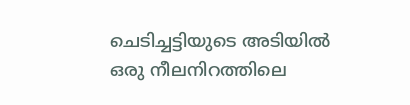ചെടിച്ചട്ടിയുടെ അടിയില്‍ ഒരു നീലനിറത്തിലെ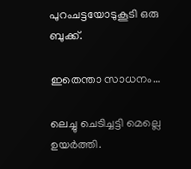പുറംചട്ടയോടുകൂടി ഒരു ബുക്ക്.

ഇതെന്താ സാധനം…

ലെച്ചു ചെടിച്ചട്ടി മെല്ലെ ഉയര്‍ത്തി.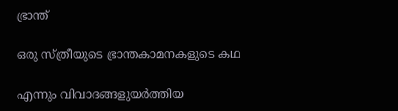ഭ്രാന്ത്

ഒരു സ്ത്രീയുടെ ഭ്രാന്തകാമനകളുടെ കഥ

എന്നും വിവാദങ്ങളുയര്‍ത്തിയ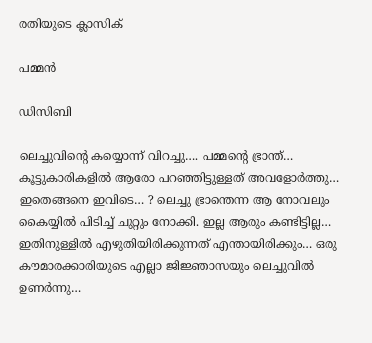രതിയുടെ ക്ലാസിക്

പമ്മന്‍

ഡിസിബി

ലെച്ചുവിന്റെ കയ്യൊന്ന് വിറച്ചു…. പമ്മന്റെ ഭ്രാന്ത്… കൂട്ടുകാരികളില്‍ ആരോ പറഞ്ഞിട്ടുള്ളത് അവളോര്‍ത്തു… ഇതെങ്ങനെ ഇവിടെ… ? ലെച്ചു ഭ്രാന്തെന്ന ആ നോവലും കൈയ്യില്‍ പിടിച്ച് ചുറ്റും നോക്കി. ഇല്ല ആരും കണ്ടിട്ടില്ല… ഇതിനുള്ളില്‍ എഴുതിയിരിക്കുന്നത് എന്തായിരിക്കും… ഒരു കൗമാരക്കാരിയുടെ എല്ലാ ജിജ്ഞാസയും ലെച്ചുവില്‍ ഉണര്‍ന്നു…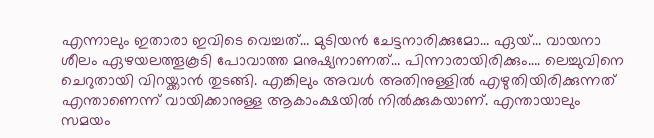എന്നാലും ഇതാരാ ഇവിടെ വെച്ചത്… മുടിയന്‍ ചേട്ടനാരിക്കുമോ… ഏയ്… വായനാ ശീലം ഏഴയലത്തൂകൂടി പോവാത്ത മനുഷ്യനാണത്… പിന്നാരായിരിക്കും…. ലെച്ചുവിനെ ചെറുതായി വിറയ്ക്കാന്‍ തുടങ്ങി. എങ്കിലും അവള്‍ അതിനുള്ളില്‍ എഴുതിയിരിക്കുന്നത് എന്താണെന്ന് വായിക്കാനുള്ള ആകാംക്ഷയില്‍ നില്‍ക്കുകയാണ്. എന്തായാലും സമയം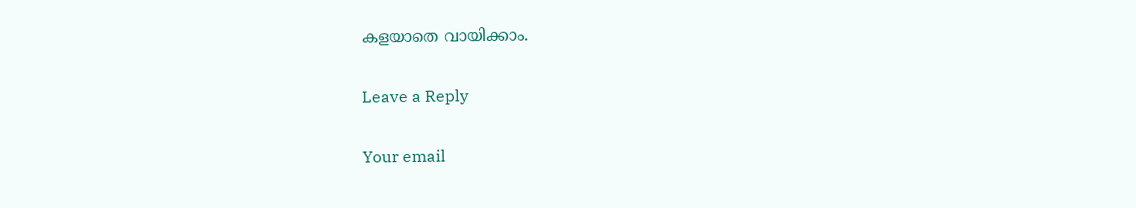കളയാതെ വായിക്കാം.

Leave a Reply

Your email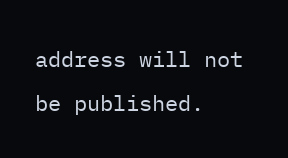address will not be published.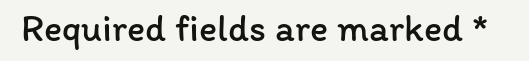Required fields are marked *